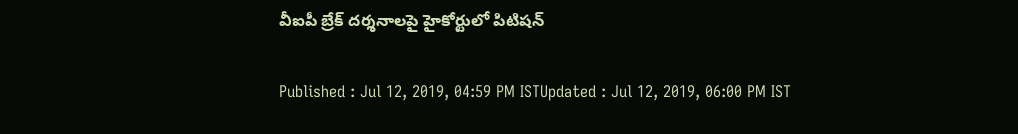వీఐపీ బ్రేక్ దర్శనాలపై హైకోర్టులో పిటిషన్

Published : Jul 12, 2019, 04:59 PM ISTUpdated : Jul 12, 2019, 06:00 PM IST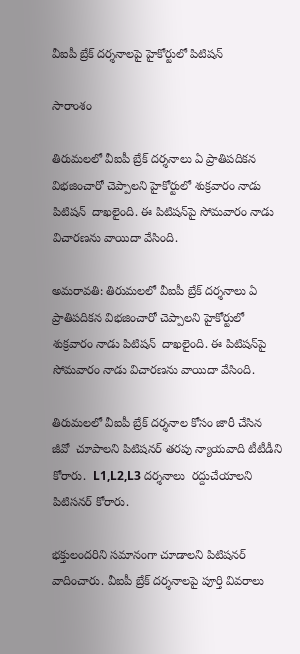వీఐపీ బ్రేక్ దర్శనాలపై హైకోర్టులో పిటిషన్

సారాంశం

తిరుమలలో వీఐపీ బ్రేక్ దర్శనాలు ఏ ప్రాతిపదికన విభజించారో చెప్పాలని హైకోర్టులో శుక్రవారం నాడు పిటిషన్  దాఖలైంది. ఈ పిటిషన్‌పై సోమవారం నాడు విచారణను వాయిదా వేసింది.

అమరావతి: తిరుమలలో వీఐపీ బ్రేక్ దర్శనాలు ఏ ప్రాతిపదికన విభజించారో చెప్పాలని హైకోర్టులో శుక్రవారం నాడు పిటిషన్  దాఖలైంది. ఈ పిటిషన్‌పై సోమవారం నాడు విచారణను వాయిదా వేసింది.

తిరుమలలో వీఐపీ బ్రేక్ దర్శనాల కోసం జారీ చేసిన  జీవో  చూపాలని పిటిషనర్ తరపు న్యాయవాది టీటీడీని కోరారు.  L1,L2,L3 దర్శనాలు  రద్దుచేయాలని  పిటిసనర్ కోరారు.

భక్తులందరిని సమానంగా చూడాలని పిటిషనర్ వాదించారు. వీఐపీ బ్రేక్ దర్శనాలపై పూర్తి వివరాలు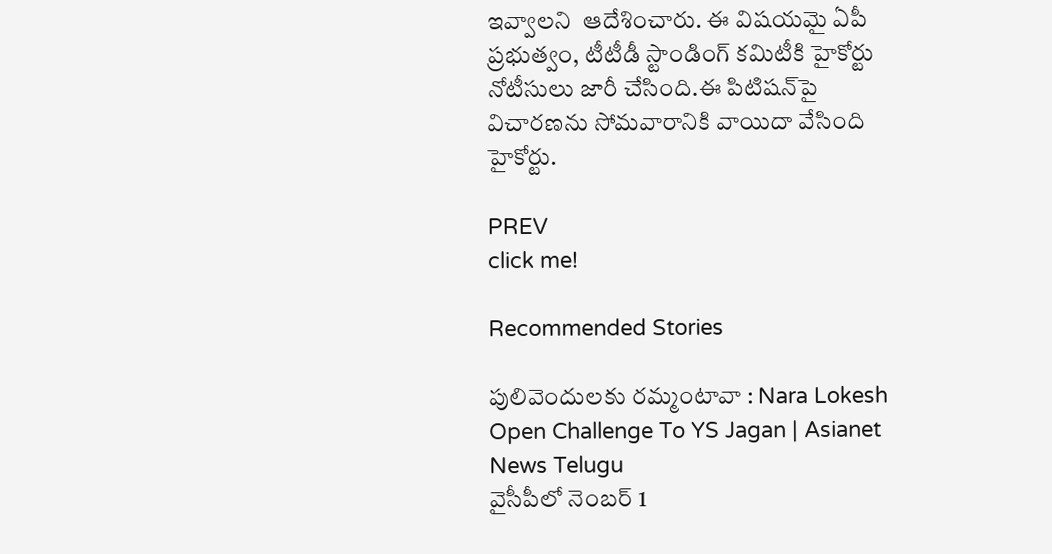ఇవ్వాలని  ఆదేశించారు. ఈ విషయమై ఏపీ ప్రభుత్వం, టీటీడీ స్టాండింగ్ కమిటీకి హైకోర్టు నోటీసులు జారీ చేసింది.ఈ పిటిషన్‌పై విచారణను సోమవారానికి వాయిదా వేసింది హైకోర్టు.

PREV
click me!

Recommended Stories

పులివెందులకు రమ్మంటావా : Nara Lokesh Open Challenge To YS Jagan | Asianet News Telugu
వైసీపీలో నెంబ‌ర్ 1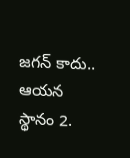జ‌గ‌న్ కాదు.. ఆయ‌న స్థానం 2.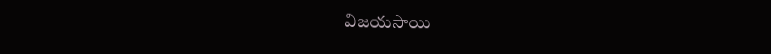విజ‌యసాయి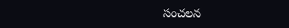సంచ‌ల‌న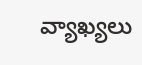వ్యాఖ్య‌లు